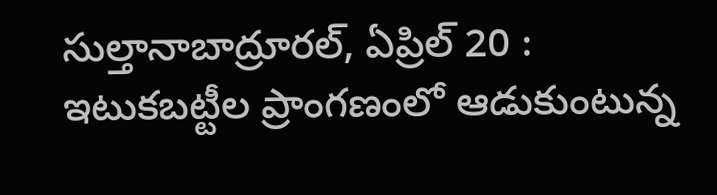సుల్తానాబాద్రూరల్, ఏప్రిల్ 20 : ఇటుకబట్టీల ప్రాంగణంలో ఆడుకుంటున్న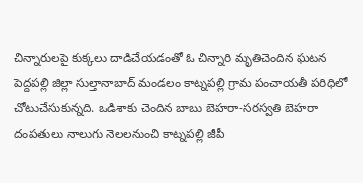చిన్నారులపై కుక్కలు దాడిచేయడంతో ఓ చిన్నారి మృతిచెందిన ఘటన పెద్దపల్లి జిల్లా సుల్తానాబాద్ మండలం కాట్నపల్లి గ్రామ పంచాయతీ పరిధిలో చోటుచేసుకున్నది. ఒడిశాకు చెందిన బాబు బెహరా-సరస్వతి బెహరా దంపతులు నాలుగు నెలలనుంచి కాట్నపల్లి జీపీ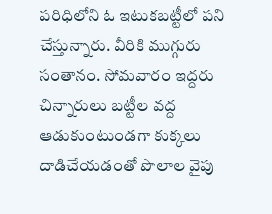పరిధిలోని ఓ ఇటుకబట్టీలో పని చేస్తున్నారు. వీరికి ముగ్గురు సంతానం. సోమవారం ఇద్దరు చిన్నారులు బట్టీల వద్ద ఆడుకుంటుండగా కుక్కలు దాడిచేయడంతో పొలాల వైపు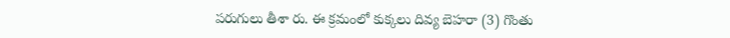పరుగులు తీశా రు. ఈ క్రమంలో కుక్కలు దివ్య బెహరా (3) గొంతు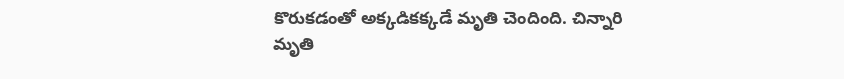కొరుకడంతో అక్కడికక్కడే మృతి చెందింది. చిన్నారి మృతి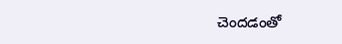చెందడంతో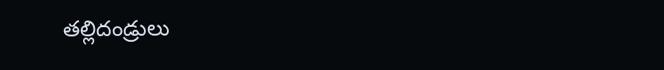తల్లిదండ్రులు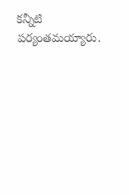కన్నీటి పర్యంతమయ్యారు.